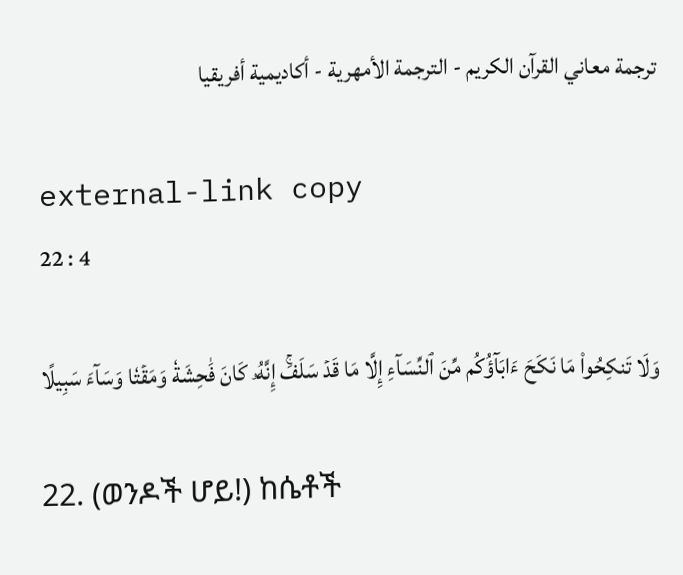ترجمة معاني القرآن الكريم - الترجمة الأمهرية - أكاديمية أفريقيا

external-link copy
22 : 4

وَلَا تَنكِحُواْ مَا نَكَحَ ءَابَآؤُكُم مِّنَ ٱلنِّسَآءِ إِلَّا مَا قَدۡ سَلَفَۚ إِنَّهُۥ كَانَ فَٰحِشَةٗ وَمَقۡتٗا وَسَآءَ سَبِيلًا

22. (ወንዶች ሆይ!) ከሴቶች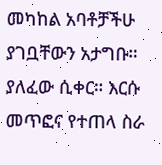መካከል አባቶቻችሁ ያገቧቸውን አታግቡ። ያለፈው ሲቀር። እርሱ መጥፎና የተጠላ ስራ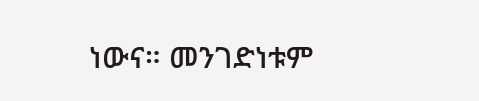ነውና። መንገድነቱም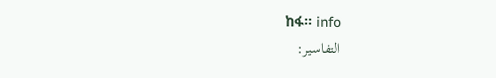ከፋ። info
التفاسير: